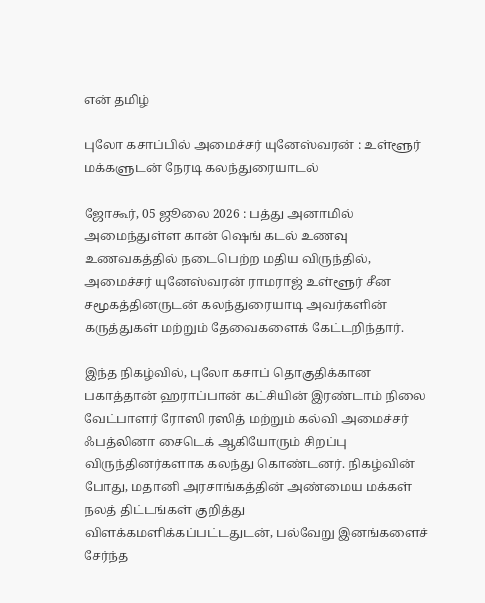என் தமிழ்

புலோ கசாப்பில் அமைச்சர் யுனேஸ்வரன் : உள்ளூர் மக்களுடன் நேரடி கலந்துரையாடல்

ஜோகூர், 05 ஜூலை 2026 : பத்து அனாமில் அமைந்துள்ள கான் ஷெங் கடல் உணவு உணவகத்தில் நடைபெற்ற மதிய விருந்தில், அமைச்சர் யுனேஸ்வரன் ராமராஜ் உள்ளூர் சீன சமூகத்தினருடன் கலந்துரையாடி அவர்களின் கருத்துகள் மற்றும் தேவைகளைக் கேட்டறிந்தார்.

இந்த நிகழ்வில், புலோ கசாப் தொகுதிக்கான பகாத்தான் ஹராப்பான் கட்சியின் இரண்டாம் நிலை வேட்பாளர் ரோஸி ரஸித் மற்றும் கல்வி அமைச்சர் ஃபத்லினா சைடெக் ஆகியோரும் சிறப்பு விருந்தினர்களாக கலந்து கொண்டனர். நிகழ்வின் போது, மதானி அரசாங்கத்தின் அண்மைய மக்கள் நலத் திட்டங்கள் குறித்து விளக்கமளிக்கப்பட்டதுடன், பல்வேறு இனங்களைச் சேர்ந்த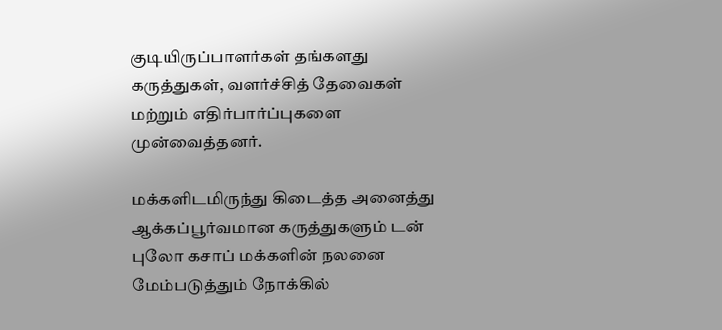குடியிருப்பாளர்கள் தங்களது கருத்துகள், வளர்ச்சித் தேவைகள் மற்றும் எதிர்பார்ப்புகளை முன்வைத்தனர்.

மக்களிடமிருந்து கிடைத்த அனைத்து ஆக்கப்பூர்வமான கருத்துகளும் டன் புலோ கசாப் மக்களின் நலனை மேம்படுத்தும் நோக்கில்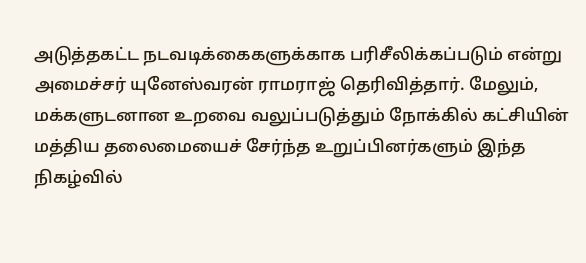அடுத்தகட்ட நடவடிக்கைகளுக்காக பரிசீலிக்கப்படும் என்று அமைச்சர் யுனேஸ்வரன் ராமராஜ் தெரிவித்தார். மேலும், மக்களுடனான உறவை வலுப்படுத்தும் நோக்கில் கட்சியின் மத்திய தலைமையைச் சேர்ந்த உறுப்பினர்களும் இந்த நிகழ்வில்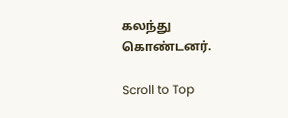கலந்து கொண்டனர்.

Scroll to Top